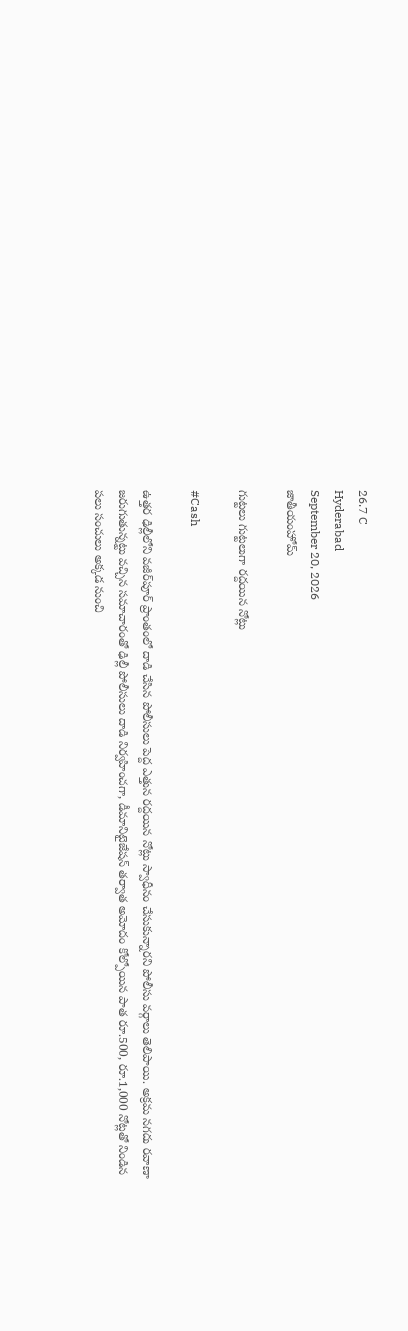26.7 C
Hyderabad
September 20, 2026
జాతీయంహోమ్

గుట్టలు గుట్టలుగా రద్దయిన నోట్లు

#Cash

ఉత్తర ఢిల్లీలోని వజీర్‌పూర్ ప్రాంతంలో దాడి చేసిన పోలీసులు పెద్ద ఎత్తున రద్దయిన నోట్లు స్వాధీనం చేసుకున్నారని పోలీసు వర్గాలు తెలిపాయి. అక్రమ నగదు రవాణా జరుగుతున్నట్టు వచ్చిన సమాచారంతో ఢిల్లీ పోలీసులు దాడి నిర్వహించగా, డీమానిటైజేషన్ తర్వాత అమోదం కోల్పోయిన పాత రూ.500, రూ.1,000 నోట్లతో నిండిన పలు సంచులు అక్కడ నుంచి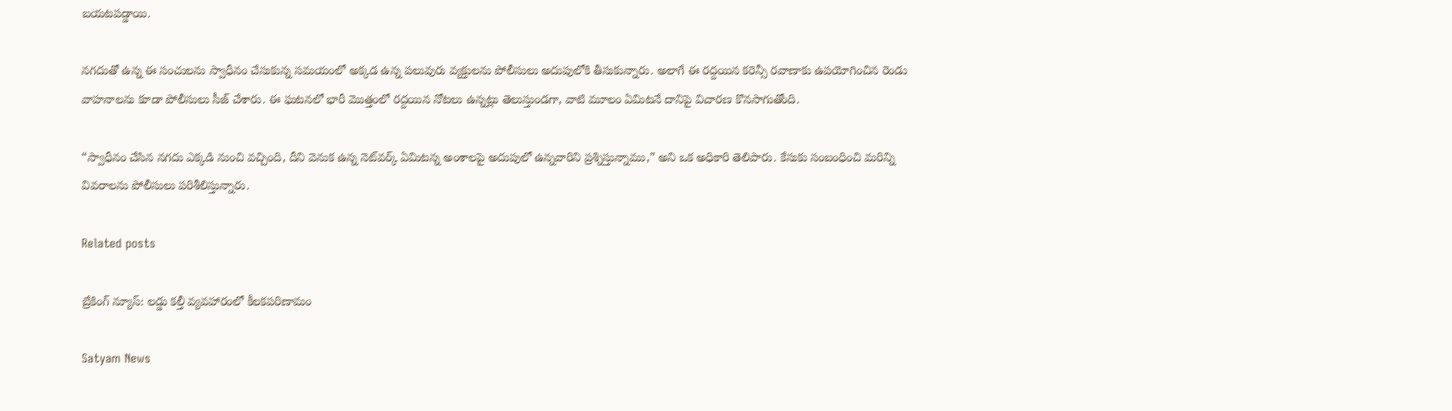బయటపడ్డాయి.

నగదుతో ఉన్న ఈ సంచులను స్వాధీనం చేసుకున్న సమయంలో అక్కడ ఉన్న పలువురు వ్యక్తులను పోలీసులు అదుపులోకి తీసుకున్నారు. అలాగే ఈ రద్దయిన కరెన్సీ రవాణాకు ఉపయోగించిన రెండు వాహనాలను కూడా పోలీసులు సీజ్‌ చేశారు. ఈ ఘటనలో భారీ మొత్తంలో రద్దయిన నోటలు ఉన్నట్లు తెలుస్తుండగా, వాటి మూలం ఏమిటనే దానిపై విచారణ కొనసాగుతోంది.

“స్వాధీనం చేసిన నగదు ఎక్కడి నుంచి వచ్చింది, దీని వెనుక ఉన్న నెట్‌వర్క్ ఏమిటన్న అంశాలపై అదుపులో ఉన్నవారిని ప్రశ్నిస్తున్నాము,” అని ఒక అధికారి తెలిపారు. కేసుకు సంబంధించి మరిన్ని వివరాలను పోలీసులు పరిశీలిస్తున్నారు.

Related posts

బ్రేకింగ్ న్యూస్: లడ్డు కల్తీ వ్యవహారంలో కీలకపరిణామం

Satyam News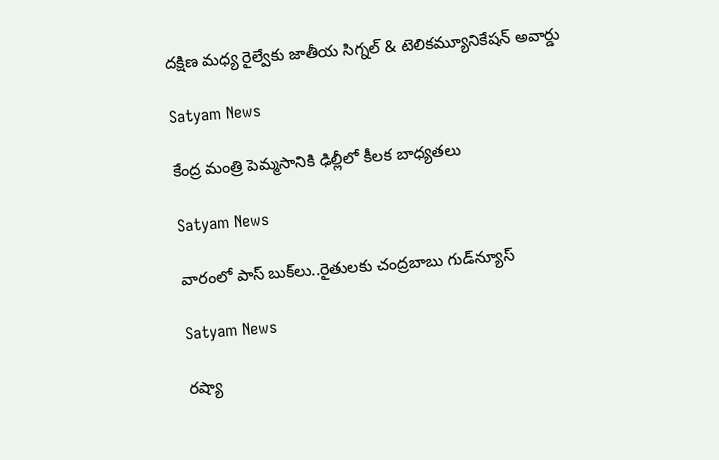దక్షిణ మధ్య రైల్వేకు జాతీయ సిగ్నల్ & టెలికమ్యూనికేషన్ అవార్డు

Satyam News

కేంద్ర మంత్రి పెమ్మసానికి ఢిల్లీలో కీలక బాధ్యతలు

Satyam News

వారంలో పాస్ బుక్‌లు..రైతులకు చంద్రబాబు గుడ్‌న్యూస్

Satyam News

రష్యా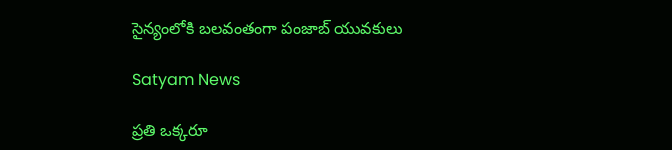సైన్యంలోకి బలవంతంగా పంజాబ్ యువకులు

Satyam News

ప్రతి ఒక్కరూ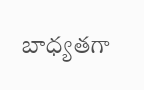బాధ్యతగా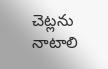చెట్లను నాటాలి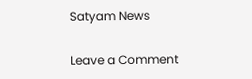Satyam News

Leave a Comment